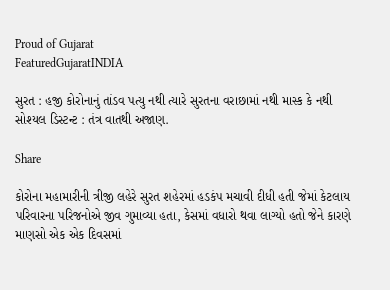Proud of Gujarat
FeaturedGujaratINDIA

સુરત : હજી કોરોનાનું તાંડવ પત્યુ નથી ત્યારે સુરતના વરાછામાં નથી માસ્ક કે નથી સોશ્યલ ડિસ્ટન્ટ : તંત્ર વાતથી અજાણ.

Share

કોરોના મહામારીની ત્રીજી લહેરે સુરત શહેરમાં હડકંપ મચાવી દીધી હતી જેમાં કેટલાય પરિવારના પરિજનોએ જીવ ગુમાવ્યા હતા, કેસમાં વધારો થવા લાગ્યો હતો જેને કારણે માણસો એક એક દિવસમાં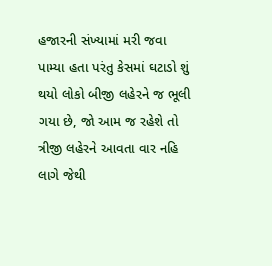હજારની સંખ્યામાં મરી જવા પામ્યા હતા પરંતુ કેસમાં ઘટાડો શું થયો લોકો બીજી લહેરને જ ભૂલી ગયા છે, જો આમ જ રહેશે તો ત્રીજી લહેરને આવતા વાર નહિ લાગે જેથી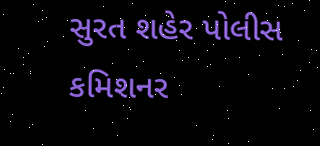સુરત શહેર પોલીસ કમિશનર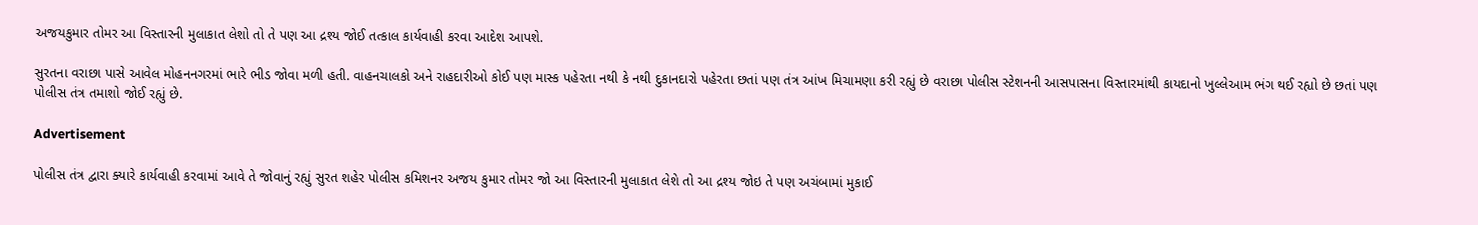અજયકુમાર તોમર આ વિસ્તારની મુલાકાત લેશો તો તે પણ આ દ્રશ્ય જોઈ તત્કાલ કાર્યવાહી કરવા આદેશ આપશે.

સુરતના વરાછા પાસે આવેલ મોહનનગરમાં ભારે ભીડ જોવા મળી હતી. વાહનચાલકો અને રાહદારીઓ કોઈ પણ માસ્ક પહેરતા નથી કે નથી દુકાનદારો પહેરતા છતાં પણ તંત્ર આંખ મિચામણા કરી રહ્યું છે વરાછા પોલીસ સ્ટેશનની આસપાસના વિસ્તારમાંથી કાયદાનો ખુલ્લેઆમ ભંગ થઈ રહ્યો છે છતાં પણ પોલીસ તંત્ર તમાશો જોઈ રહ્યું છે.

Advertisement

પોલીસ તંત્ર દ્વારા ક્યારે કાર્યવાહી કરવામાં આવે તે જોવાનું રહ્યું સુરત શહેર પોલીસ કમિશનર અજય કુમાર તોમર જો આ વિસ્તારની મુલાકાત લેશે તો આ દ્રશ્ય જોઇ તે પણ અચંબામાં મુકાઈ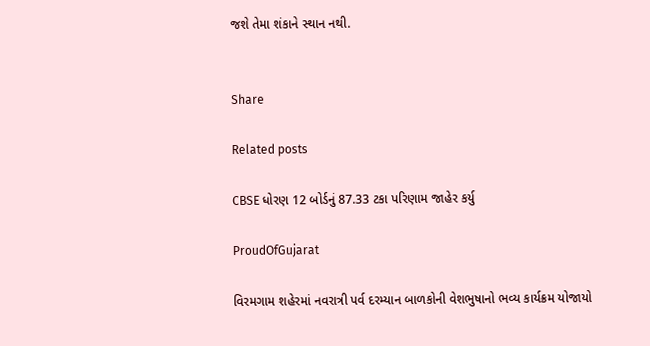જશે તેમા શંકાને સ્થાન નથી.


Share

Related posts

CBSE ધોરણ 12 બોર્ડનું 87.33 ટકા પરિણામ જાહેર કર્યુ

ProudOfGujarat

વિરમગામ શહેરમાં નવરાત્રી પર્વ દરમ્યાન બાળકોની વેશભુષાનો ભવ્ય કાર્યક્રમ યોજાયો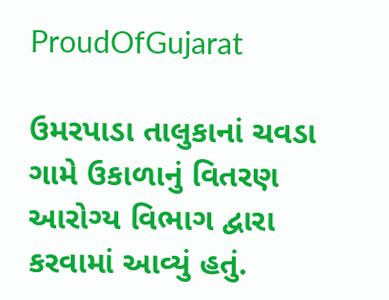ProudOfGujarat

ઉમરપાડા તાલુકાનાં ચવડા ગામે ઉકાળાનું વિતરણ આરોગ્ય વિભાગ દ્વારા કરવામાં આવ્યું હતું.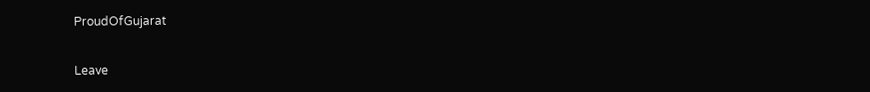ProudOfGujarat

Leave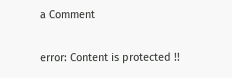a Comment

error: Content is protected !!